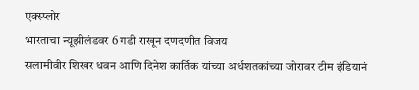एक्स्प्लोर
भारताचा न्यूझीलंडवर 6 गडी राखून दणदणीत विजय
सलामीवीर शिखर धवन आणि दिनेश कार्तिक यांच्या अर्धशतकांच्या जोरावर टीम इंडियानं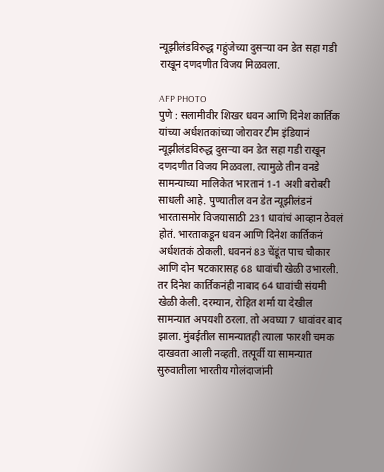न्यूझीलंडविरुद्ध गहुंजेच्या दुसऱ्या वन डेत सहा गडी राखून दणदणीत विजय मिळवला.

AFP PHOTO
पुणे : सलामीवीर शिखर धवन आणि दिनेश कार्तिक यांच्या अर्धशतकांच्या जोरावर टीम इंडियानं न्यूझीलंडविरुद्ध दुसऱ्या वन डेत सहा गडी राखून दणदणीत विजय मिळवला. त्यामुळे तीन वनडे सामन्याच्या मालिकेत भारतानं 1-1 अशी बरोबरी साधली आहे. पुण्यातील वन डेत न्यूझीलंडनं भारतासमोर विजयासाठी 231 धावांचं आव्हान ठेवलं होतं. भारताकडून धवन आणि दिनेश कार्तिकनं अर्धशतकं ठोकली. धवननं 83 चेंडूंत पाच चौकार आणि दोन षटकारासह 68 धावांची खेळी उभारली. तर दिनेश कार्तिकनंही नाबाद 64 धावांची संयमी खेळी केली. दरम्यान, रोहित शर्मा या देखील सामन्यात अपयशी ठरला. तो अवघ्या 7 धावांवर बाद झाला. मुंबईतील सामन्यातही त्याला फारशी चमक दाखवता आली नव्हती. तत्पूर्वी या सामन्यात सुरुवातीला भारतीय गोलंदाजांनी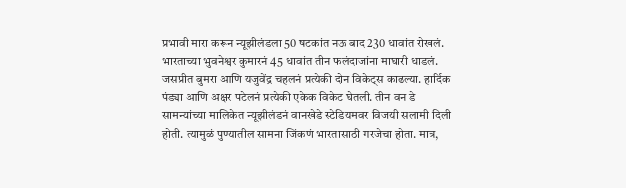प्रभावी मारा करून न्यूझीलंडला 50 षटकांत नऊ बाद 230 धावांत रोखलं. भारताच्या भुवनेश्वर कुमारनं 45 धावांत तीन फलंदाजांना माघारी धाडलं. जसप्रीत बुमरा आणि यजुवेंद्र चहलनं प्रत्येकी दोन विकेट्स काढल्या. हार्दिक पंड्या आणि अक्षर पटेलनं प्रत्येकी एकेक विकेट घेतली. तीन वन डे सामन्यांच्या मालिकेत न्यूझीलंडनं वानखेडे स्टेडियमवर विजयी सलामी दिली होती. त्यामुळं पुण्यातील सामना जिंकणं भारतासाठी गरजेचा होता. मात्र,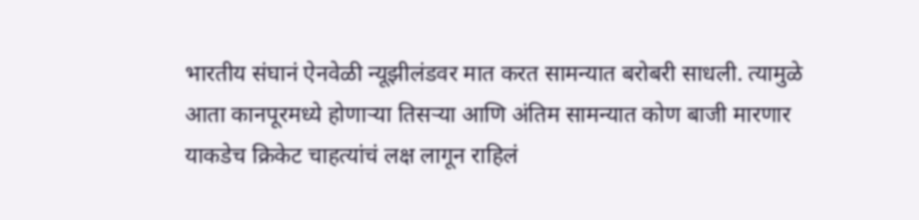भारतीय संघानं ऐनवेळी न्यूझीलंडवर मात करत सामन्यात बरोबरी साधली. त्यामुळे आता कानपूरमध्ये होणाऱ्या तिसऱ्या आणि अंतिम सामन्यात कोण बाजी मारणार याकडेच क्रिकेट चाहत्यांचं लक्ष लागून राहिलं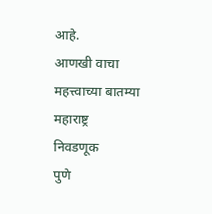आहे.
आणखी वाचा
महत्त्वाच्या बातम्या
महाराष्ट्र
निवडणूक
पुणे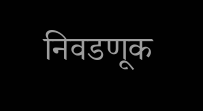निवडणूक